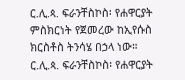ር.ሊ.ጳ. ፍራንቸስኮስ፡ የሐዋርያት ምስክርነት የጀመረው ከኢየሱስ ክርስቶስ ትንሳሄ በኃላ ነው።
ር.ሊ.ጳ. ፍራንቸስኮስ፡ የሐዋርያት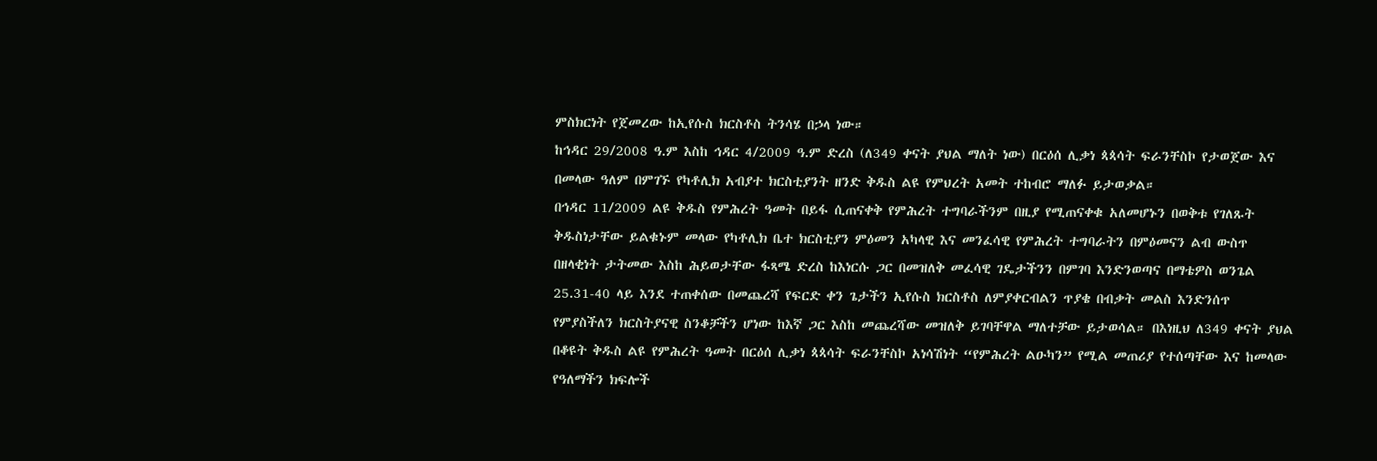ምስክርነት የጀመረው ከኢየሱስ ክርስቶስ ትንሳሄ በኃላ ነው።
ከኅዳር 29/2008 ዓ.ም እስከ ኅዳር 4/2009 ዓ.ም ድረስ (ለ349 ቀናት ያህል ማለት ነው) በርዕሰ ሊቃነ ጳጳሳት ፍራንቸስኮ የታወጀው እና በመላው ዓለም በምገኙ የካቶሊክ አብያተ ክርስቲያንት ዘንድ ቅዱስ ልዩ የምህረት አመት ተከብሮ ማለፉ ይታወቃል።
በኅዳር 11/2009 ልዩ ቅዱስ የምሕረት ዓመት በይፋ ሲጠናቀቅ የምሕረት ተግባራችንም በዚያ የሚጠናቀቁ አለመሆኑን በወቅቱ የገለጹት ቅዱስነታቸው ይልቁኑም መላው የካቶሊክ ቤተ ክርስቲያን ምዕመን አካላዊ እና መንፈሳዊ የምሕረት ተግባራትን በምዕመናን ልብ ውስጥ በዘላቂነት ታትመው እስከ ሕይወታቸው ፋጻሜ ድረስ ከእነርሱ ጋር በመዝለቅ መፈሳዊ ገዴታችንን በምገባ እንድንወጣና በማቴዎስ ወንጌል 25.31-40 ላይ እንደ ተጠቀሰው በመጨረሻ የፍርድ ቀን ጌታችን ኢየሱስ ክርስቶስ ለምያቀርብልን ጥያቄ በብቃት መልስ እንድንሰጥ የምያስችለን ክርስትያናዊ ስንቆቻችን ሆነው ከእኛ ጋር እስከ መጨረሻው መዝለቅ ይገባቸዋል ማለተቻው ይታወሳል። በእነዚህ ለ349 ቀናት ያህል በቆዩት ቅዱስ ልዩ የምሕረት ዓመት በርዕሰ ሊቃነ ጳጳሳት ፍራንቸስኮ አነሳሽነት “የምሕረት ልዑካን” የሚል መጠሪያ የተሰጣቸው እና ከመላው የዓለማችን ክፍሎች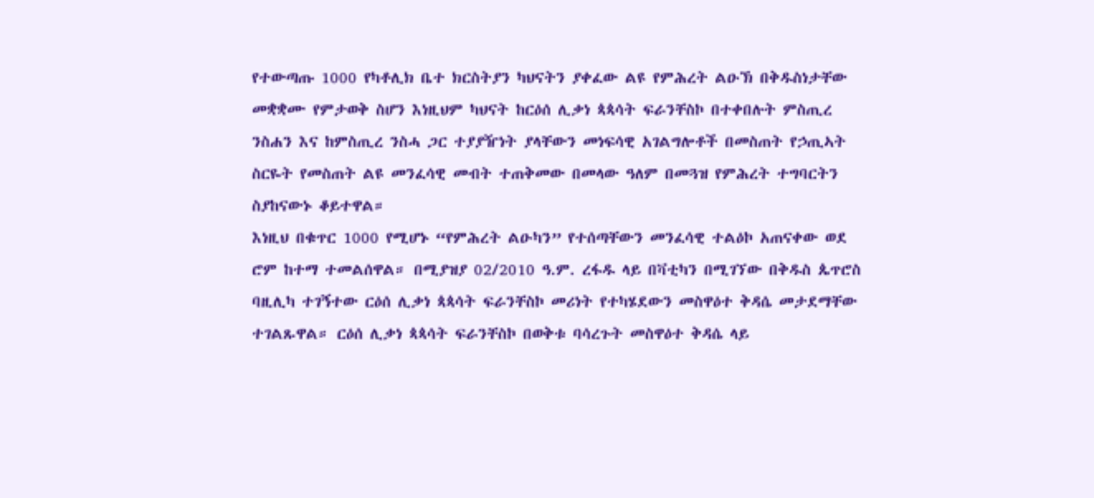የተውጣጡ 1000 የካቶሊክ ቤተ ክርስትያን ካህናትን ያቀፈው ልዩ የምሕረት ልዑኽ በቅዱስነታቸው መቋቋሙ የምታወቅ ስሆን እነዚህም ካህናት ከርዕሰ ሊቃነ ጳጳሳት ፍራንቸስኮ በተቀበሉት ምስጢረ ንስሐን እና ከምስጢረ ንስሓ ጋር ተያያዥነት ያላቸውን መነፍሳዊ አገልግሎቶች በመስጠት የኃጢኣት ስርዬት የመስጠት ልዩ መንፈሳዊ መብት ተጠቅመው በመላው ዓለም በመጓዝ የምሕረት ተግባርትን ስያከናውኑ ቆይተዋል።
እነዚህ በቁጥር 1000 የሚሆኑ “የምሕረት ልዑካን” የተሰጣቸውን መንፈሳዊ ተልዕኮ አጠናቀው ወደ ሮም ከተማ ተመልሰዋል። በሚያዝያ 02/2010 ዓ.ም. ረፋዱ ላይ በቫቲካን በሚገኘው በቅዱስ ጴጥሮስ ባዚሊካ ተገኝተው ርዕሰ ሊቃነ ጳጳሳት ፍራንቸስኮ መሪነት የተካሄደውን መስዋዕተ ቅዳሴ መታደማቸው ተገልጹዋል። ርዕሰ ሊቃነ ጳጳሳት ፍራንቸስኮ በወቅቱ ባሳረጉት መስዋዕተ ቅዳሴ ላይ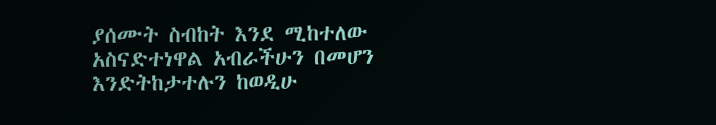ያሰሙት ስብከት እንደ ሚከተለው አስናድተነዋል አብራችሁን በመሆን እንድትከታተሉን ከወዲሁ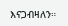እናጋብዛለን።